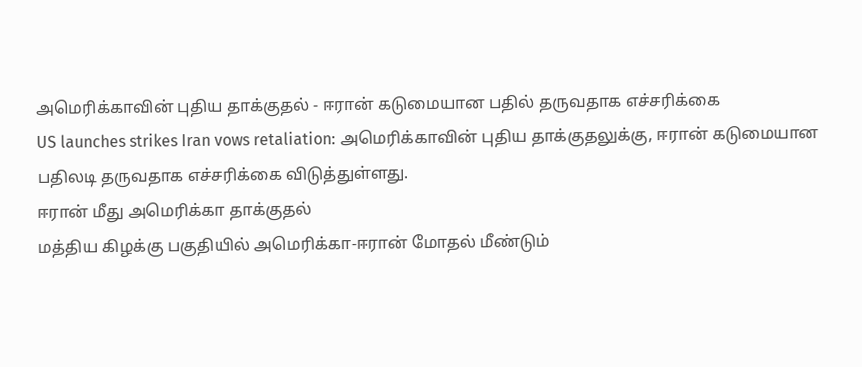அமெரிக்காவின் புதிய தாக்குதல் - ஈரான் கடுமையான பதில் தருவதாக எச்சரிக்கை
US launches strikes Iran vows retaliation: அமெரிக்காவின் புதிய தாக்குதலுக்கு, ஈரான் கடுமையான பதிலடி தருவதாக எச்சரிக்கை விடுத்துள்ளது.
ஈரான் மீது அமெரிக்கா தாக்குதல்
மத்திய கிழக்கு பகுதியில் அமெரிக்கா-ஈரான் மோதல் மீண்டும்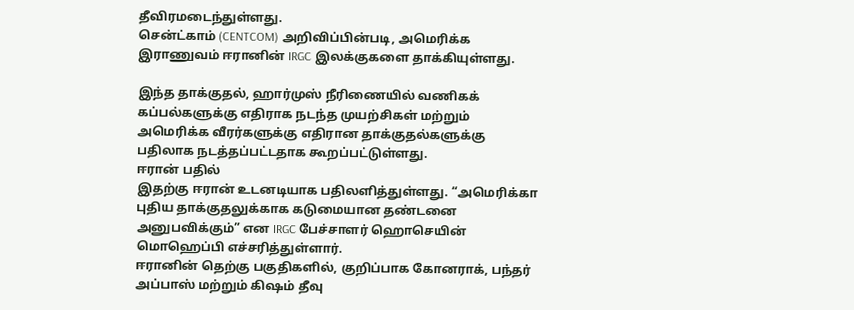தீவிரமடைந்துள்ளது.
சென்ட்காம் (CENTCOM) அறிவிப்பின்படி, அமெரிக்க இராணுவம் ஈரானின் IRGC இலக்குகளை தாக்கியுள்ளது.

இந்த தாக்குதல், ஹார்முஸ் நீரிணையில் வணிகக் கப்பல்களுக்கு எதிராக நடந்த முயற்சிகள் மற்றும் அமெரிக்க வீரர்களுக்கு எதிரான தாக்குதல்களுக்கு பதிலாக நடத்தப்பட்டதாக கூறப்பட்டுள்ளது.
ஈரான் பதில்
இதற்கு ஈரான் உடனடியாக பதிலளித்துள்ளது. “அமெரிக்கா புதிய தாக்குதலுக்காக கடுமையான தண்டனை அனுபவிக்கும்” என IRGC பேச்சாளர் ஹொசெயின் மொஹெப்பி எச்சரித்துள்ளார்.
ஈரானின் தெற்கு பகுதிகளில், குறிப்பாக கோனராக், பந்தர் அப்பாஸ் மற்றும் கிஷம் தீவு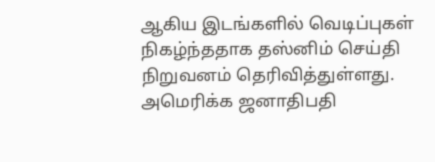ஆகிய இடங்களில் வெடிப்புகள் நிகழ்ந்ததாக தஸ்னிம் செய்தி நிறுவனம் தெரிவித்துள்ளது.
அமெரிக்க ஜனாதிபதி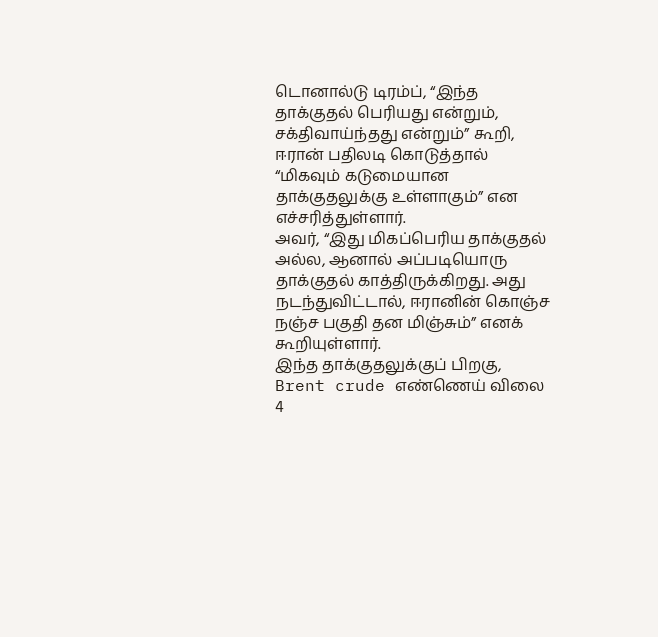டொனால்டு டிரம்ப், “இந்த தாக்குதல் பெரியது என்றும், சக்திவாய்ந்தது என்றும்” கூறி, ஈரான் பதிலடி கொடுத்தால் “மிகவும் கடுமையான தாக்குதலுக்கு உள்ளாகும்” என எச்சரித்துள்ளார்.
அவர், “இது மிகப்பெரிய தாக்குதல் அல்ல, ஆனால் அப்படியொரு தாக்குதல் காத்திருக்கிறது. அது நடந்துவிட்டால், ஈரானின் கொஞ்ச நஞ்ச பகுதி தன மிஞ்சும்” எனக் கூறியுள்ளார்.
இந்த தாக்குதலுக்குப் பிறகு, Brent crude எண்ணெய் விலை 4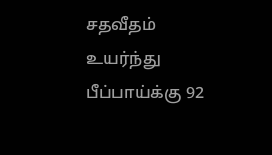சதவீதம் உயர்ந்து பீப்பாய்க்கு 92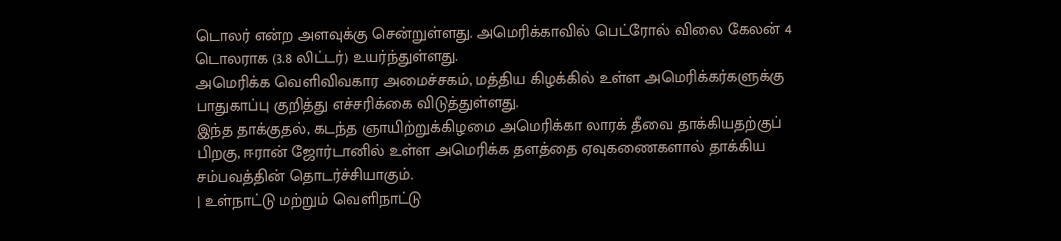டொலர் என்ற அளவுக்கு சென்றுள்ளது. அமெரிக்காவில் பெட்ரோல் விலை கேலன் 4 டொலராக (3.8 லிட்டர்) உயர்ந்துள்ளது.
அமெரிக்க வெளிவிவகார அமைச்சகம், மத்திய கிழக்கில் உள்ள அமெரிக்கர்களுக்கு பாதுகாப்பு குறித்து எச்சரிக்கை விடுத்துள்ளது.
இந்த தாக்குதல், கடந்த ஞாயிற்றுக்கிழமை அமெரிக்கா லாரக் தீவை தாக்கியதற்குப் பிறகு, ஈரான் ஜோர்டானில் உள்ள அமெரிக்க தளத்தை ஏவுகணைகளால் தாக்கிய சம்பவத்தின் தொடர்ச்சியாகும்.
| உள்நாட்டு மற்றும் வெளிநாட்டு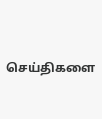செய்திகளை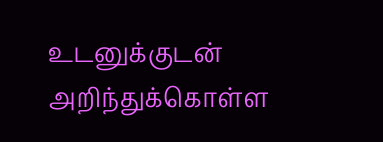உடனுக்குடன் அறிந்துக்கொள்ள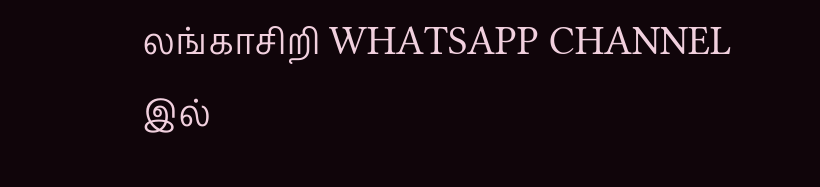லங்காசிறி WHATSAPP CHANNEL இல்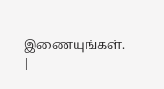இணையுங்கள். |